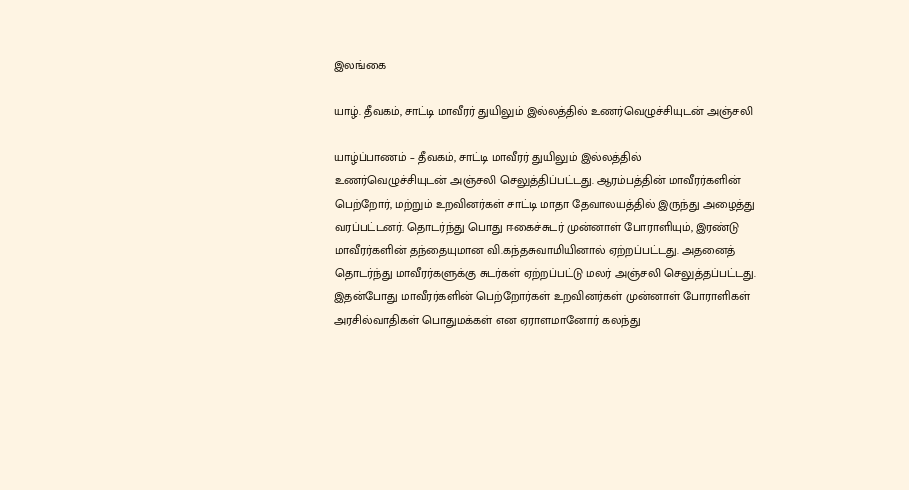இலங்கை

யாழ். தீவகம், சாட்டி மாவீரர் துயிலும் இல்லத்தில் உணர்வெழுச்சியுடன் அஞ்சலி

யாழ்ப்பாணம் – தீவகம், சாட்டி மாவீரர் துயிலும் இல்லத்தில் உணர்வெழுச்சியுடன் அஞ்சலி செலுத்திப்பட்டது. ஆரம்பத்தின் மாவீரர்களின் பெற்றோர், மற்றும் உறவினர்கள் சாட்டி மாதா தேவாலயத்தில் இருந்து அழைத்து வரப்பட்டனர். தொடர்ந்து பொது ஈகைச்சுடர் முன்னாள் போராளியும், இரண்டு மாவீரர்களின் தந்தையுமான வி.கந்தசுவாமியினால் ஏற்றப்பட்டது. அதனைத் தொடர்ந்து மாவீரர்களுக்கு சுடர்கள் ஏற்றப்பட்டு மலர் அஞ்சலி செலுத்தப்பட்டது. இதன்போது மாவீரர்களின் பெற்றோர்கள் உறவினர்கள் முன்னாள் போராளிகள் அரசில்வாதிகள் பொதுமக்கள் என ஏராளமானோர் கலந்து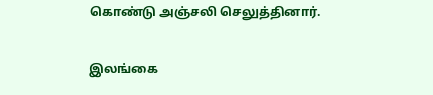கொண்டு அஞ்சலி செலுத்தினார்.

இலங்கை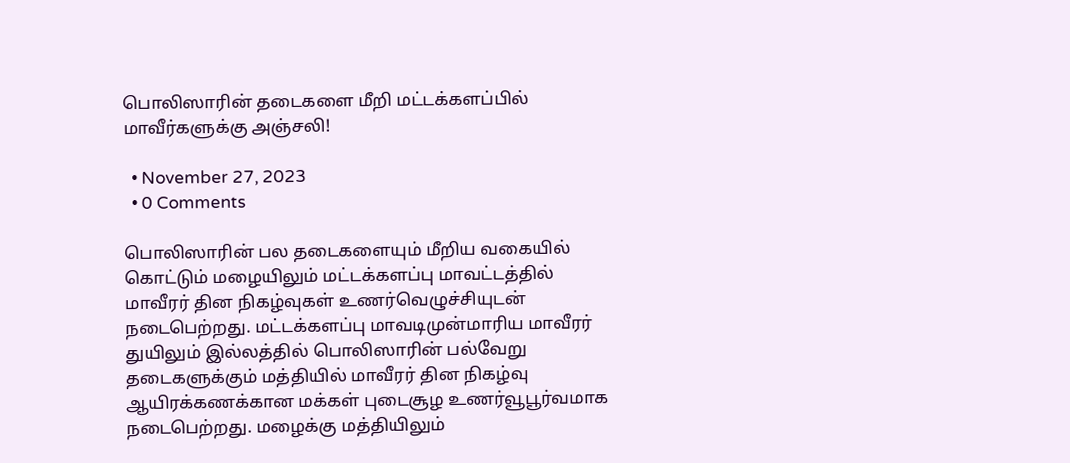பொலிஸாரின் தடைகளை மீறி மட்டக்களப்பில் மாவீர்களுக்கு அஞ்சலி!

  • November 27, 2023
  • 0 Comments

பொலிஸாரின் பல தடைகளையும் மீறிய வகையில் கொட்டும் மழையிலும் மட்டக்களப்பு மாவட்டத்தில் மாவீரர் தின நிகழ்வுகள் உணர்வெழுச்சியுடன் நடைபெற்றது. மட்டக்களப்பு மாவடிமுன்மாரிய மாவீரர் துயிலும் இல்லத்தில் பொலிஸாரின் பல்வேறு தடைகளுக்கும் மத்தியில் மாவீரர் தின நிகழ்வு ஆயிரக்கணக்கான மக்கள் புடைசூழ உணர்வூபூர்வமாக நடைபெற்றது. மழைக்கு மத்தியிலும்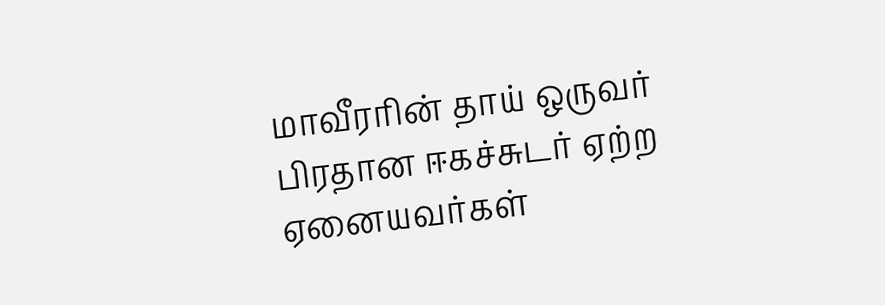மாவீரரின் தாய் ஒருவர் பிரதான ஈகச்சுடர் ஏற்ற ஏனையவர்கள்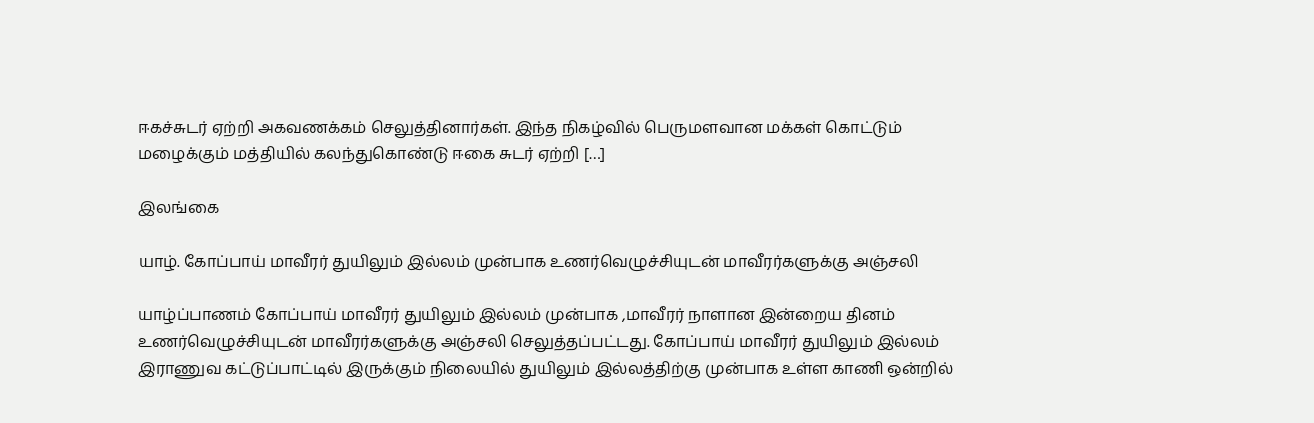ஈகச்சுடர் ஏற்றி அகவணக்கம் செலுத்தினார்கள். இந்த நிகழ்வில் பெருமளவான மக்கள் கொட்டும் மழைக்கும் மத்தியில் கலந்துகொண்டு ஈகை சுடர் ஏற்றி […]

இலங்கை

யாழ். கோப்பாய் மாவீரர் துயிலும் இல்லம் முன்பாக உணர்வெழுச்சியுடன் மாவீரர்களுக்கு அஞ்சலி

யாழ்ப்பாணம் கோப்பாய் மாவீரர் துயிலும் இல்லம் முன்பாக ,மாவீரர் நாளான இன்றைய தினம் உணர்வெழுச்சியுடன் மாவீரர்களுக்கு அஞ்சலி செலுத்தப்பட்டது. கோப்பாய் மாவீரர் துயிலும் இல்லம் இராணுவ கட்டுப்பாட்டில் இருக்கும் நிலையில் துயிலும் இல்லத்திற்கு முன்பாக உள்ள காணி ஒன்றில்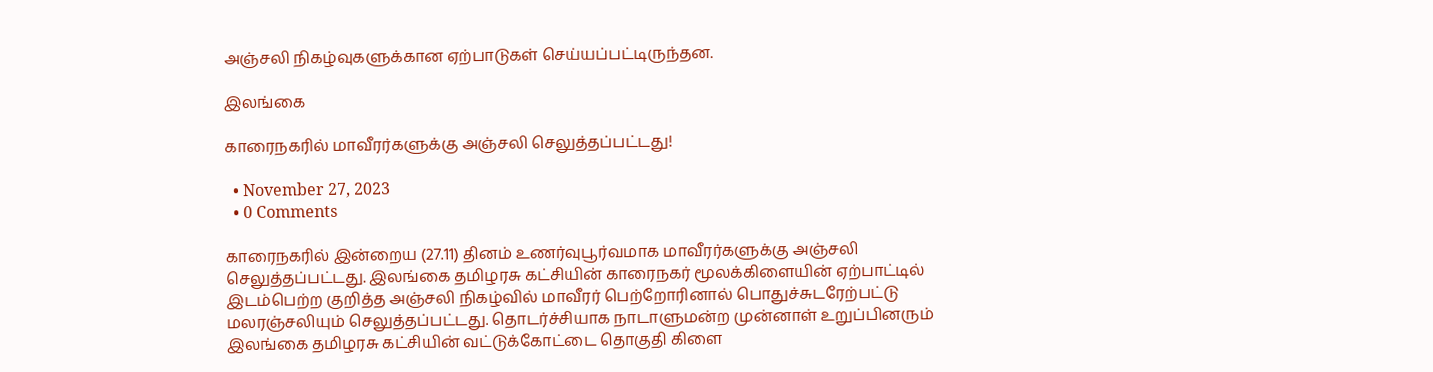அஞ்சலி நிகழ்வுகளுக்கான ஏற்பாடுகள் செய்யப்பட்டிருந்தன.

இலங்கை

காரைநகரில் மாவீரர்களுக்கு அஞ்சலி செலுத்தப்பட்டது!

  • November 27, 2023
  • 0 Comments

காரைநகரில் இன்றைய (27.11) தினம் உணர்வுபூர்வமாக மாவீரர்களுக்கு அஞ்சலி செலுத்தப்பட்டது. இலங்கை தமிழரசு கட்சியின் காரைநகர் மூலக்கிளையின் ஏற்பாட்டில் இடம்பெற்ற குறித்த அஞ்சலி நிகழ்வில் மாவீரர் பெற்றோரினால் பொதுச்சுடரேற்பட்டு மலரஞ்சலியும் செலுத்தப்பட்டது. தொடர்ச்சியாக நாடாளுமன்ற முன்னாள் உறுப்பினரும் இலங்கை தமிழரசு கட்சியின் வட்டுக்கோட்டை தொகுதி கிளை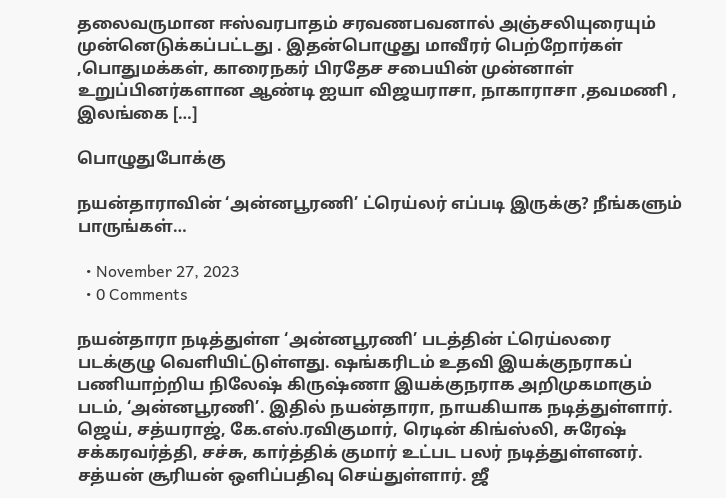தலைவருமான ஈஸ்வரபாதம் சரவணபவனால் அஞ்சலியுரையும் முன்னெடுக்கப்பட்டது . இதன்பொழுது மாவீரர் பெற்றோர்கள் ,பொதுமக்கள், காரைநகர் பிரதேச சபையின் முன்னாள் உறுப்பினர்களான ஆண்டி ஐயா விஜயராசா, நாகாராசா ,தவமணி , இலங்கை […]

பொழுதுபோக்கு

நயன்தாராவின் ‘அன்னபூரணி’ ட்ரெய்லர் எப்படி இருக்கு? நீங்களும் பாருங்கள்…

  • November 27, 2023
  • 0 Comments

நயன்தாரா நடித்துள்ள ‘அன்னபூரணி’ படத்தின் ட்ரெய்லரை படக்குழு வெளியிட்டுள்ளது. ஷங்கரிடம் உதவி இயக்குநராகப் பணியாற்றிய நிலேஷ் கிருஷ்ணா இயக்குநராக அறிமுகமாகும் படம், ‘அன்னபூரணி’. இதில் நயன்தாரா, நாயகியாக நடித்துள்ளார். ஜெய், சத்யராஜ், கே.எஸ்.ரவிகுமார், ரெடின் கிங்ஸ்லி, சுரேஷ் சக்கரவர்த்தி, சச்சு, கார்த்திக் குமார் உட்பட பலர் நடித்துள்ளனர். சத்யன் சூரியன் ஒளிப்பதிவு செய்துள்ளார். ஜீ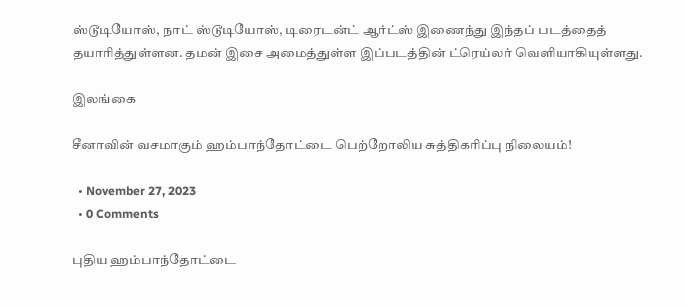ஸ்டூடியோஸ், நாட் ஸ்டூடியோஸ், டிரைடன்ட் ஆர்ட்ஸ் இணைந்து இந்தப் படத்தைத் தயாரித்துள்ளன. தமன் இசை அமைத்துள்ள இப்படத்தின் ட்ரெய்லர் வெளியாகியுள்ளது.

இலங்கை

சீனாவின் வசமாகும் ஹம்பாந்தோட்டை பெற்றோலிய சுத்திகரிப்பு நிலையம்!

  • November 27, 2023
  • 0 Comments

புதிய ஹம்பாந்தோட்டை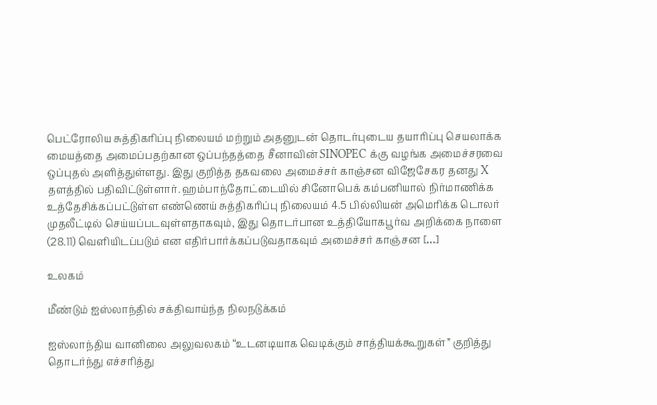பெட்ரோலிய சுத்திகரிப்பு நிலையம் மற்றும் அதனுடன் தொடர்புடைய தயாரிப்பு செயலாக்க மையத்தை அமைப்பதற்கான ஒப்பந்தத்தை சீனாவின் SINOPEC க்கு வழங்க அமைச்சரவை ஒப்புதல் அளித்துள்ளது. இது குறித்த தகவலை அமைச்சர் காஞ்சன விஜேசேகர தனது X தளத்தில் பதிவிட்டுள்ளார். ஹம்பாந்தோட்டையில் சினோபெக் கம்பனியால் நிர்மாணிக்க உத்தேசிக்கப்பட்டுள்ள எண்ணெய் சுத்திகரிப்பு நிலையம் 4.5 பில்லியன் அமெரிக்க டொலர் முதலீட்டில் செய்யப்படவுள்ளதாகவும், இது தொடர்பான உத்தியோகபூர்வ அறிக்கை நாளை (28.11) வெளியிடப்படும் என எதிர்பார்க்கப்படுவதாகவும் அமைச்சர் காஞ்சன […]

உலகம்

மீண்டும் ஐஸ்லாந்தில் சக்திவாய்ந்த நிலநடுக்கம்

ஐஸ்லாந்திய வானிலை அலுவலகம் “உடனடியாக வெடிக்கும் சாத்தியக்கூறுகள்” குறித்து தொடர்ந்து எச்சரித்து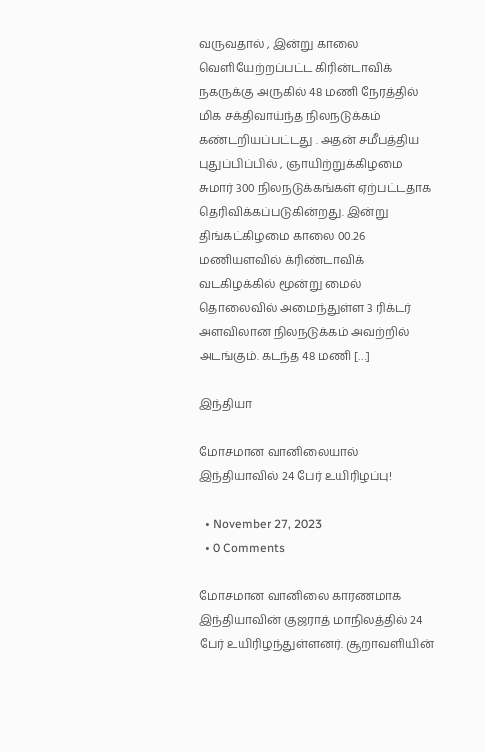வருவதால் , இன்று காலை வெளியேற்றப்பட்ட கிரின்டாவிக் நகருக்கு அருகில் 48 மணி நேரத்தில் மிக சக்திவாய்ந்த நிலநடுக்கம் கண்டறியப்பட்டது . அதன் சமீபத்திய புதுப்பிப்பில் , ஞாயிற்றுக்கிழமை சுமார் 300 நிலநடுக்கங்கள் ஏற்பட்டதாக தெரிவிக்கப்படுகின்றது. இன்று திங்கட்கிழமை காலை 00.26 மணியளவில் க்ரிண்டாவிக் வடகிழக்கில் மூன்று மைல் தொலைவில் அமைந்துள்ள 3 ரிக்டர் அளவிலான நிலநடுக்கம் அவற்றில் அடங்கும். கடந்த 48 மணி […]

இந்தியா

மோசமான வானிலையால் இந்தியாவில் 24 பேர் உயிரிழப்பு!

  • November 27, 2023
  • 0 Comments

மோசமான வானிலை காரணமாக இந்தியாவின் குஜராத் மாநிலத்தில் 24 பேர் உயிரிழந்துள்ளனர். சூறாவளியின்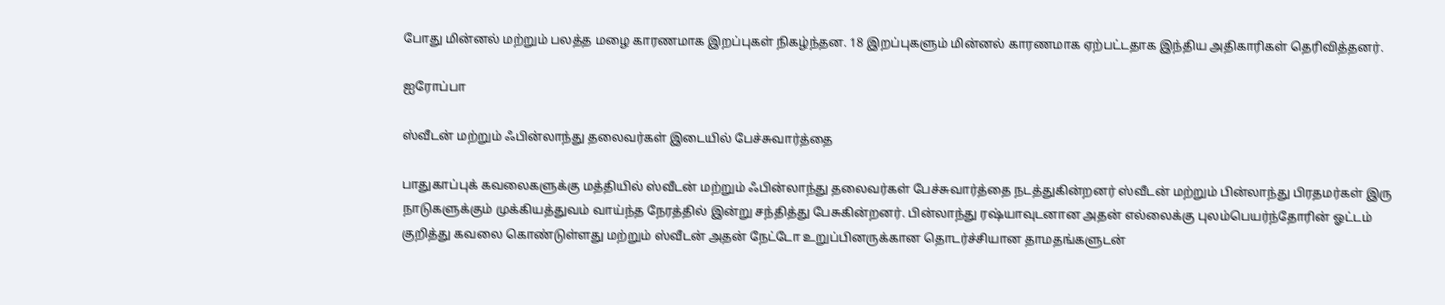போது மின்னல் மற்றும் பலத்த மழை காரணமாக இறப்புகள் நிகழ்ந்தன. 18 இறப்புகளும் மின்னல் காரணமாக ஏற்பட்டதாக இந்திய அதிகாரிகள் தெரிவித்தனர்.

ஐரோப்பா

ஸ்வீடன் மற்றும் ஃபின்லாந்து தலைவர்கள் இடையில் பேச்சுவார்த்தை

பாதுகாப்புக் கவலைகளுக்கு மத்தியில் ஸ்வீடன் மற்றும் ஃபின்லாந்து தலைவர்கள் பேச்சுவார்த்தை நடத்துகின்றனர் ஸ்வீடன் மற்றும் பின்லாந்து பிரதமர்கள் இரு நாடுகளுக்கும் முக்கியத்துவம் வாய்ந்த நேரத்தில் இன்று சந்தித்து பேசுகின்றனர். பின்லாந்து ரஷ்யாவுடனான அதன் எல்லைக்கு புலம்பெயர்ந்தோரின் ஓட்டம் குறித்து கவலை கொண்டுள்ளது மற்றும் ஸ்வீடன் அதன் நேட்டோ உறுப்பினருக்கான தொடர்ச்சியான தாமதங்களுடன்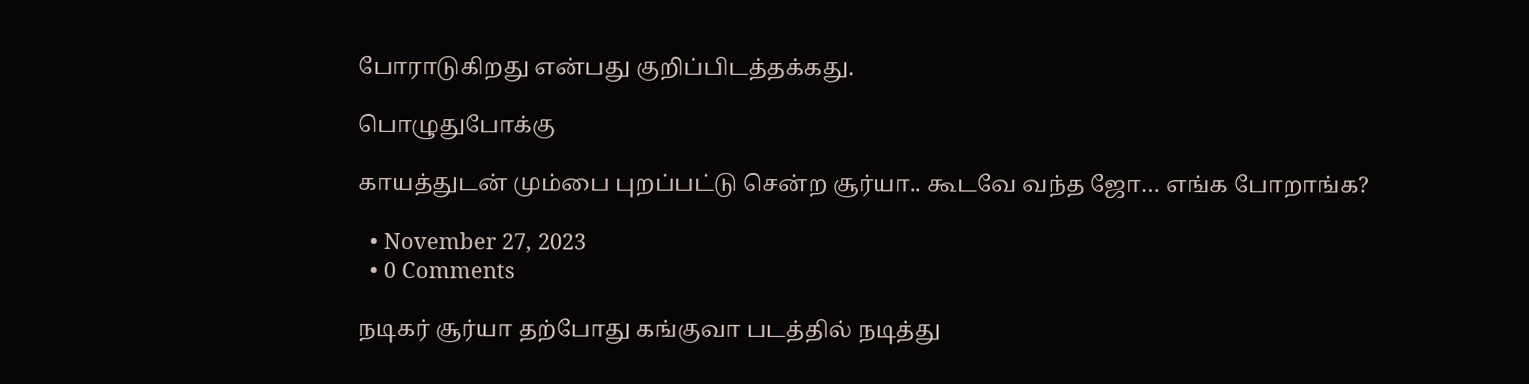போராடுகிறது என்பது குறிப்பிடத்தக்கது.

பொழுதுபோக்கு

காயத்துடன் மும்பை புறப்பட்டு சென்ற சூர்யா.. கூடவே வந்த ஜோ… எங்க போறாங்க?

  • November 27, 2023
  • 0 Comments

நடிகர் சூர்யா தற்போது கங்குவா படத்தில் நடித்து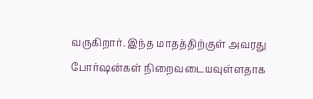வருகிறார். இந்த மாதத்திற்குள் அவரது போர்ஷன்கள் நிறைவடையவுள்ளதாக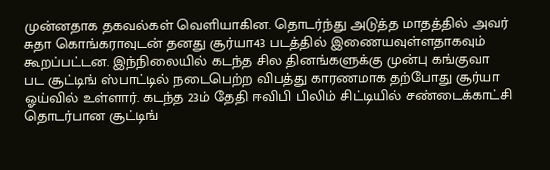முன்னதாக தகவல்கள் வெளியாகின. தொடர்ந்து அடுத்த மாதத்தில் அவர் சுதா கொங்கராவுடன் தனது சூர்யா43 படத்தில் இணையவுள்ளதாகவும் கூறப்பட்டன. இந்நிலையில் கடந்த சில தினங்களுக்கு முன்பு கங்குவா பட சூட்டிங் ஸ்பாட்டில் நடைபெற்ற விபத்து காரணமாக தற்போது சூர்யா ஓய்வில் உள்ளார். கடந்த 23ம் தேதி ஈவிபி பிலிம் சிட்டியில் சண்டைக்காட்சி தொடர்பான சூட்டிங்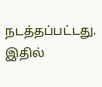நடத்தப்பட்டது. இதில்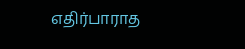எதிர்பாராத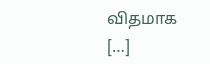விதமாக […]